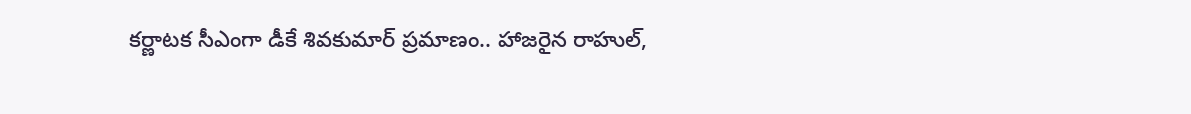కర్ణాటక సీఎంగా డీకే శివకుమార్ ప్రమాణం.. హాజరైన రాహుల్,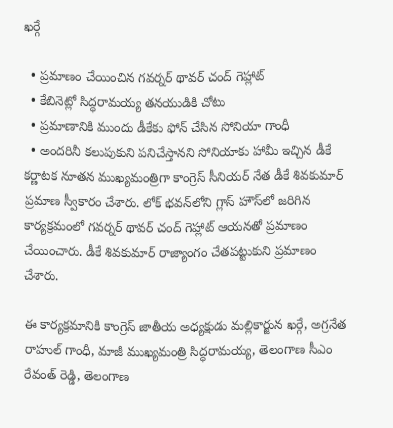ఖర్గే

  • ప్రమాణం చేయించిన గవర్నర్ థావర్ చంద్ గెహ్లాట్
  • కేబినెట్లో సిద్ధరామయ్య తనయుడికి చోటు
  • ప్రమాణానికి ముందు డీకేకు ఫోన్ చేసిన సోనియా గాంధీ
  • అందరినీ కలుపుకుని పనిచేస్తానని సోనియాకు హామీ ఇచ్చిన డీకే
కర్ణాటక నూతన ముఖ్యమంత్రిగా కాంగ్రెస్ సీనియర్ నేత డీకే శివకుమార్ ప్రమాణ స్వీకారం చేశారు. లోక్ భవన్‌లోని గ్లాస్ హౌస్‌లో జరిగిన కార్యక్రమంలో గవర్నర్ థావర్ చంద్ గెహ్లాట్ ఆయనతో ప్రమాణం చేయించారు. డీకే శివకుమార్ రాజ్యాంగం చేతపట్టుకుని ప్రమాణం చేశారు.

ఈ కార్యక్రమానికి కాంగ్రెస్ జాతీయ అధ్యక్షుడు మల్లికార్జున ఖర్గే, అగ్రనేత రాహుల్ గాంధీ, మాజీ ముఖ్యమంత్రి సిద్ధరామయ్య, తెలంగాణ సీఎం రేవంత్ రెడ్డి, తెలంగాణ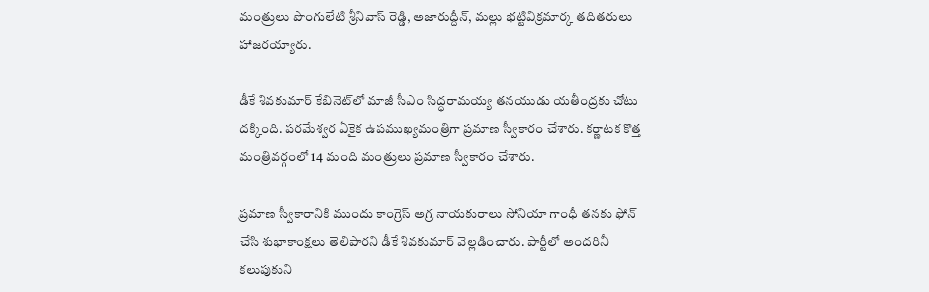మంత్రులు పొంగులేటి శ్రీనివాస్ రెడ్డి, అజారుద్దీన్, మల్లు భట్టివిక్రమార్క తదితరులు హాజరయ్యారు.

డీకే శివకుమార్ కేబినెట్‌లో మాజీ సీఎం సిద్ధరామయ్య తనయుడు యతీంద్రకు చోటు దక్కింది. పరమేశ్వర ఏకైక ఉపముఖ్యమంత్రిగా ప్రమాణ స్వీకారం చేశారు. కర్ణాటక కొత్త మంత్రివర్గంలో 14 మంది మంత్రులు ప్రమాణ స్వీకారం చేశారు.

ప్రమాణ స్వీకారానికి ముందు కాంగ్రెస్ అగ్ర నాయకురాలు సోనియా గాంధీ తనకు ఫోన్ చేసి శుభాకాంక్షలు తెలిపారని డీకే శివకుమార్ వెల్లడించారు. పార్టీలో అందరినీ కలుపుకుని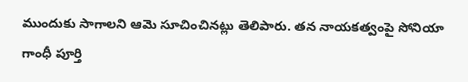ముందుకు సాగాలని ఆమె సూచించినట్లు తెలిపారు. తన నాయకత్వంపై సోనియా గాంధీ పూర్తి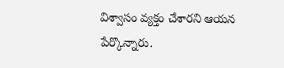విశ్వాసం వ్యక్తం చేశారని ఆయన పేర్కొన్నారు.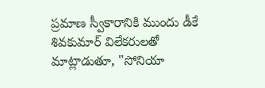ప్రమాణ స్వీకారానికి ముందు డీకే శివకుమార్ విలేకరులతో మాట్లాడుతూ, "సోనియా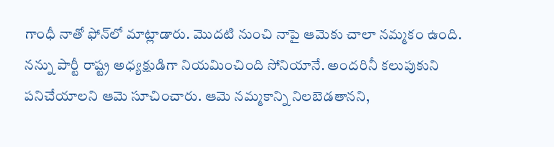గాంధీ నాతో ఫోన్‌లో మాట్లాడారు. మొదటి నుంచి నాపై ఆమెకు చాలా నమ్మకం ఉంది. నన్ను పార్టీ రాష్ట్ర అధ్యక్షుడిగా నియమించింది సోనియానే. అందరినీ కలుపుకుని పనిచేయాలని ఆమె సూచించారు. ఆమె నమ్మకాన్ని నిలబెడతానని,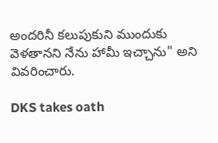అందరినీ కలుపుకుని ముందుకు వెళతానని నేను హామీ ఇచ్చాను" అని వివరించారు.

DKS takes oath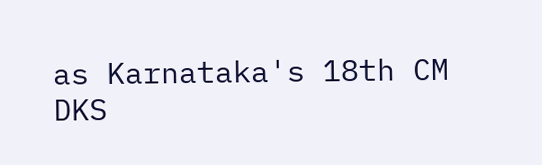as Karnataka's 18th CM
DKS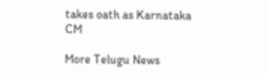takes oath as Karnataka CM

More Telugu News